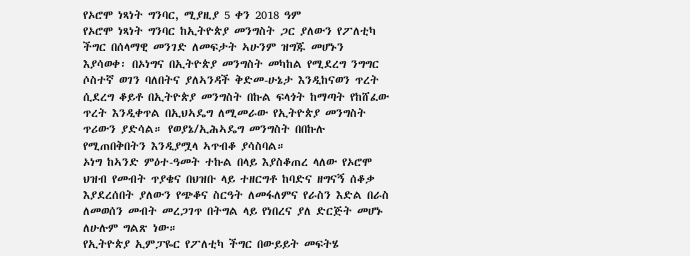የኦሮሞ ነጻነት ግንባር, ሚያዚያ 5 ቀን 2018 ዓም
የኦሮሞ ነጻነት ግንባር ከኢትዮጵያ መንግስት ጋር ያለውን የፖለቲካ ችግር በሰላማዊ መንገድ ለመፍታት ኣሁንም ዝግጁ መሆኑን እያሳወቀ፡ በኦነግና በኢትዮጵያ መንግስት መካከል የሚደረግ ንግግር ሶስተኛ ወገን ባለበትና ያለኣንዳች ቅድመ-ሁኔታ እንዲከናወን ጥረት ሲደረግ ቆይቶ በኢትዮጵያ መንግስት በኩል ፍላጎት ከማጣት የከሸፈው ጥረት እንዲቀጥል በኢህኣዴግ ለሚመራው የኢትዮጵያ መንግስት ጥሪውን ያድሳል። የወያኔ/ኢሕኣዴግ መንግስት በበኩሉ የሚጠበቅበትን እንዲያሟላ ኣጥብቆ ያሳስባል።
ኦነግ ከኣንድ ምዕተ-ዓመት ተኩል በላይ እያስቆጠረ ላለው የኦሮሞ ህዝብ የመብት ጥያቄና በህዝቡ ላይ ተዘርግቶ ከባድና ዘግናኝ ሰቆቃ እያደረሰበት ያለውን የጭቆና ስርዓት ለመፋለምና የራስን እድል በራስ ለመወሰን መብት መረጋገጥ በትግል ላይ የነበረና ያለ ድርጅት መሆኑ ለሁሉም ግልጽ ነው።
የኢትዮጵያ ኢምፓዬር የፖለቲካ ችግር በውይይት መፍትሄ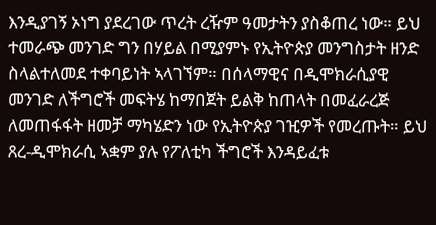እንዲያገኝ ኦነግ ያደረገው ጥረት ረዥም ዓመታትን ያስቆጠረ ነው። ይህ ተመራጭ መንገድ ግን በሃይል በሚያምኑ የኢትዮጵያ መንግስታት ዘንድ ስላልተለመደ ተቀባይነት ኣላገኘም። በሰላማዊና በዲሞክራሲያዊ መንገድ ለችግሮች መፍትሄ ከማበጀት ይልቅ ከጠላት በመፈራረጅ ለመጠፋፋት ዘመቻ ማካሄድን ነው የኢትዮጵያ ገዢዎች የመረጡት። ይህ ጸረ-ዲሞክራሲ ኣቋም ያሉ የፖለቲካ ችግሮች እንዳይፈቱ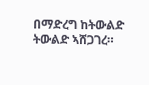በማድረግ ከትውልድ ትውልድ ኣሸጋገረ።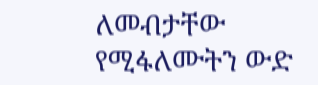ለመብታቸው የሚፋለሙትን ውድ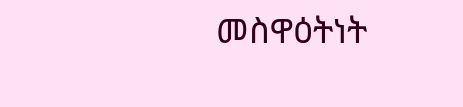መስዋዕትነት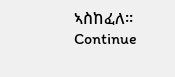ኣስከፈለ። Continue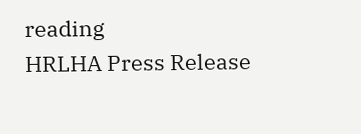reading
HRLHA Press Release